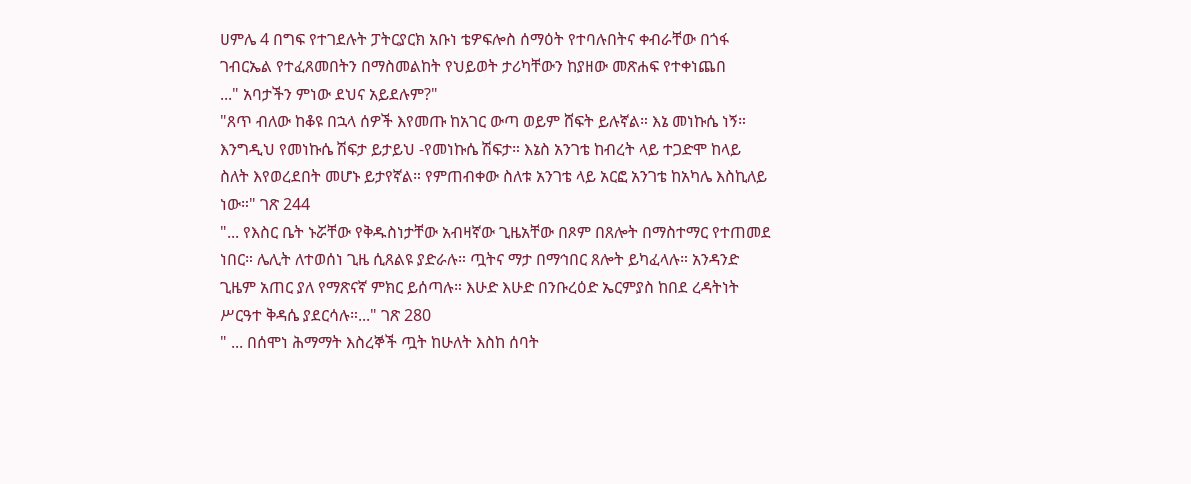ሀምሌ 4 በግፍ የተገደሉት ፓትርያርክ አቡነ ቴዎፍሎስ ሰማዕት የተባሉበትና ቀብራቸው በጎፋ ገብርኤል የተፈጸመበትን በማስመልከት የህይወት ታሪካቸውን ከያዘው መጽሐፍ የተቀነጨበ
..." አባታችን ምነው ደህና አይደሉም?"
"ጸጥ ብለው ከቆዩ በኋላ ሰዎች እየመጡ ከአገር ውጣ ወይም ሸፍት ይሉኛል። እኔ መነኩሴ ነኝ። እንግዲህ የመነኩሴ ሽፍታ ይታይህ -የመነኩሴ ሽፍታ። እኔስ አንገቴ ከብረት ላይ ተጋድሞ ከላይ ስለት እየወረደበት መሆኑ ይታየኛል። የምጠብቀው ስለቱ አንገቴ ላይ አርፎ አንገቴ ከአካሌ እስኪለይ ነው።" ገጽ 244
"... የእስር ቤት ኑሯቸው የቅዱስነታቸው አብዛኛው ጊዜአቸው በጾም በጸሎት በማስተማር የተጠመደ ነበር። ሌሊት ለተወሰነ ጊዜ ሲጸልዩ ያድራሉ። ጧትና ማታ በማኅበር ጸሎት ይካፈላሉ። አንዳንድ ጊዜም አጠር ያለ የማጽናኛ ምክር ይሰጣሉ። እሁድ እሁድ በንቡረዕድ ኤርምያስ ከበደ ረዳትነት ሥርዓተ ቅዳሴ ያደርሳሉ።..." ገጽ 280
" ... በሰሞነ ሕማማት እስረኞች ጧት ከሁለት እስከ ሰባት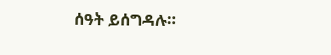ሰዓት ይሰግዳሉ።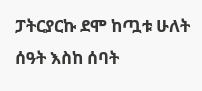ፓትርያርኩ ደሞ ከጧቱ ሁለት ሰዓት እስከ ሰባት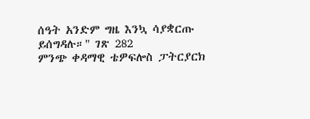ሰዓት አንድም ግዜ እንኳ ሳያቋርጡ ይሰግዳሉ።" ገጽ 282
ምንጭ ቀዳማዊ ቴዎፍሎስ ፓትርያርክ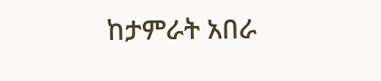ከታምራት አበራ